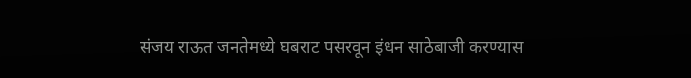संजय राऊत जनतेमध्ये घबराट पसरवून इंधन साठेबाजी करण्यास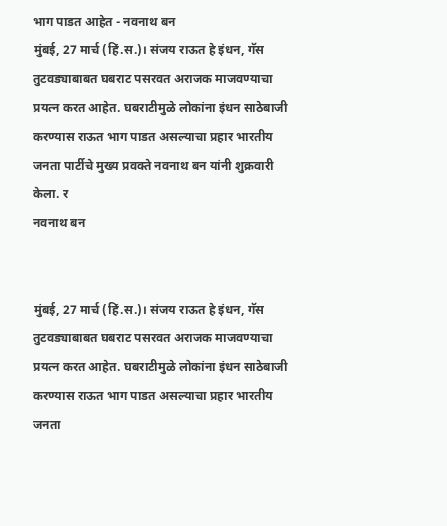भाग पाडत आहेत - नवनाथ बन
मुंबई, 27 मार्च (हिं.स.)। संजय राऊत हे इंधन, गॅस तुटवड्याबाबत घबराट पसरवत अराजक माजवण्याचा प्रयत्न करत आहेत. घबराटीमुळे लोकांना इंधन साठेबाजी करण्यास राऊत भाग पाडत असल्याचा प्रहार भारतीय जनता पार्टीचे मुख्य प्रवक्ते नवनाथ बन यांनी शुक्रवारी केला. र
नवनाथ बन


मुंबई, 27 मार्च (हिं.स.)। संजय राऊत हे इंधन, गॅस तुटवड्याबाबत घबराट पसरवत अराजक माजवण्याचा प्रयत्न करत आहेत. घबराटीमुळे लोकांना इंधन साठेबाजी करण्यास राऊत भाग पाडत असल्याचा प्रहार भारतीय जनता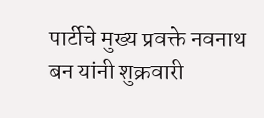पार्टीचे मुख्य प्रवक्ते नवनाथ बन यांनी शुक्रवारी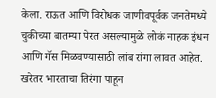केला. राऊत आणि विरोधक जाणीवपूर्वक जनतेमध्ये चुकीच्या बातम्या पेरत असल्यामुळे लोकं नाहक इंधन आणि गॅस मिळवण्यासाठी लांब रांगा लावत आहेत. खरेतर भारताचा तिरंगा पाहून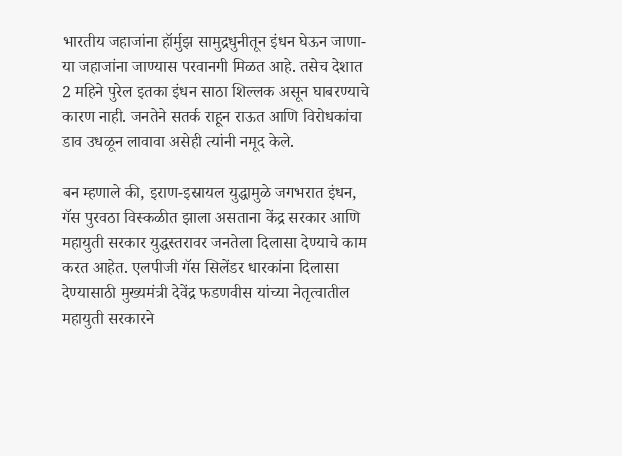भारतीय जहाजांना हॉर्मुझ सामुद्रधुनीतून इंधन घेऊन जाणा-या जहाजांना जाण्यास परवानगी मिळत आहे. तसेच देशात 2 महिने पुरेल इतका इंधन साठा शिल्लक असून घाबरण्याचे कारण नाही. जनतेने सतर्क राहून राऊत आणि विरोधकांचा डाव उधळून लावावा असेही त्यांनी नमूद केले.

बन म्हणाले की, इराण-इस्रायल युद्धामुळे जगभरात इंधन, गॅस पुरवठा विस्कळीत झाला असताना केंद्र सरकार आणि महायुती सरकार युद्धस्तरावर जनतेला दिलासा देण्याचे काम करत आहेत. एलपीजी गॅस सिलेंडर धारकांना दिलासा देण्यासाठी मुख्यमंत्री देवेंद्र फडणवीस यांच्या नेतृत्वातील महायुती सरकारने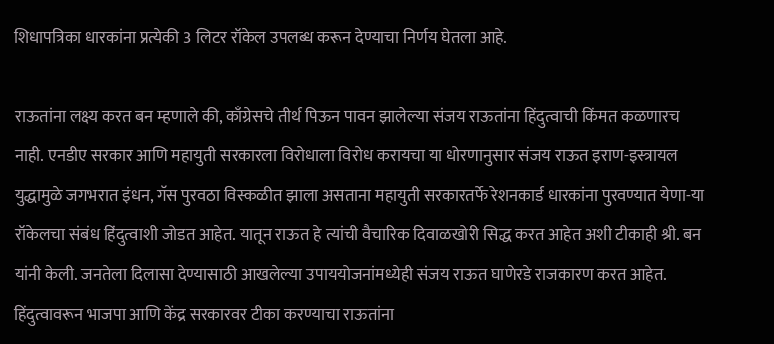शिधापत्रिका धारकांना प्रत्येकी 3 लिटर रॉकेल उपलब्ध करून देण्याचा निर्णय घेतला आहे.

राऊतांना लक्ष्य करत बन म्हणाले की, काँग्रेसचे तीर्थ पिऊन पावन झालेल्या संजय राऊतांना हिंदुत्वाची किंमत कळणारच नाही. एनडीए सरकार आणि महायुती सरकारला विरोधाला विरोध करायचा या धोरणानुसार संजय राऊत इराण-इस्त्रायल युद्धामुळे जगभरात इंधन, गॅस पुरवठा विस्कळीत झाला असताना महायुती सरकारतर्फे रेशनकार्ड धारकांना पुरवण्यात येणा-या रॉकेलचा संबंध हिंदुत्वाशी जोडत आहेत. यातून राऊत हे त्यांची वैचारिक दिवाळखोरी सिद्ध करत आहेत अशी टीकाही श्री. बन यांनी केली. जनतेला दिलासा देण्यासाठी आखलेल्या उपाययोजनांमध्येही संजय राऊत घाणेरडे राजकारण करत आहेत. हिंदुत्वावरून भाजपा आणि केंद्र सरकारवर टीका करण्याचा राऊतांना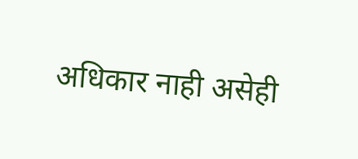अधिकार नाही असेही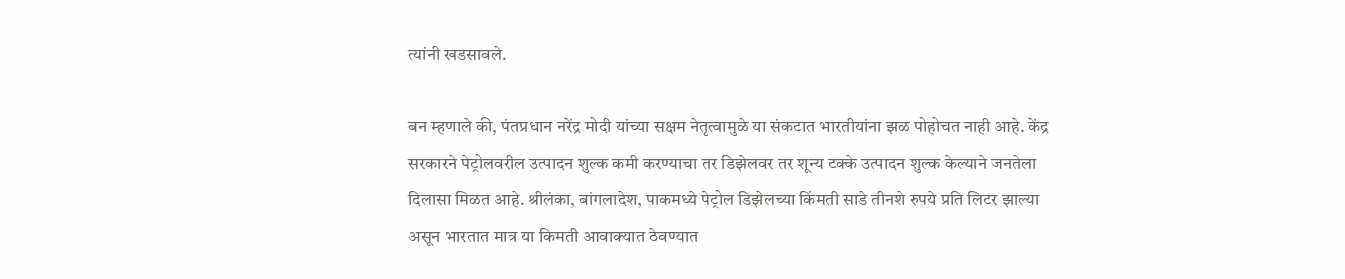त्यांनी खडसावले.

बन म्हणाले की, पंतप्रधान नरेंद्र मोदी यांच्या सक्षम नेतृत्वामुळे या संकटात भारतीयांना झळ पोहोचत नाही आहे. केंद्र सरकारने पेट्रोलवरील उत्पादन शुल्क कमी करण्याचा तर डिझेलवर तर शून्य टक्के उत्पादन शुल्क केल्याने जनतेला दिलासा मिळत आहे. श्रीलंका, बांगलादेश, पाकमध्ये पेट्रोल डिझेलच्या किंमती साडे तीनशे रुपये प्रति लिटर झाल्या असून भारतात मात्र या किमती आवाक्यात ठेवण्यात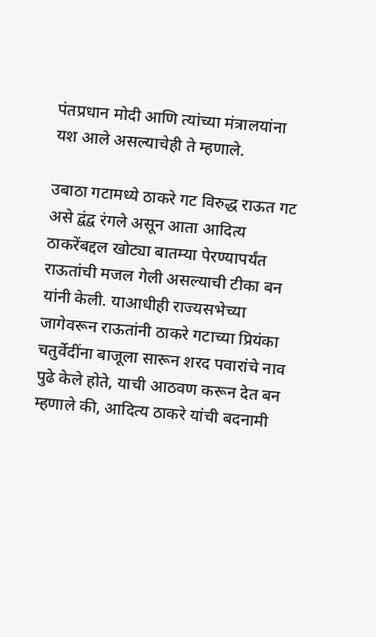पंतप्रधान मोदी आणि त्यांच्या मंत्रालयांना यश आले असल्याचेही ते म्हणाले.

उबाठा गटामध्ये ठाकरे गट विरुद्ध राऊत गट असे द्वंद्व रंगले असून आता आदित्य ठाकरेंबद्दल खोट्या बातम्या पेरण्यापर्यंत राऊतांची मजल गेली असल्याची टीका बन यांनी केली. याआधीही राज्यसभेच्या जागेवरून राऊतांनी ठाकरे गटाच्या प्रियंका चतुर्वेदींना बाजूला सारून शरद पवारांचे नाव पुढे केले होते, याची आठवण करून देत बन म्हणाले की, आदित्य ठाकरे यांची बदनामी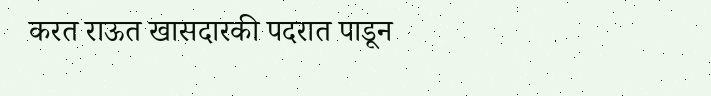करत राऊत खासदारकी पदरात पाडून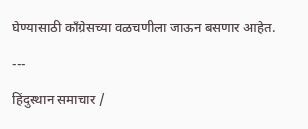घेण्यासाठी काँग्रेसच्या वळचणीला जाऊन बसणार आहेत.

---

हिंदुस्थान समाचार /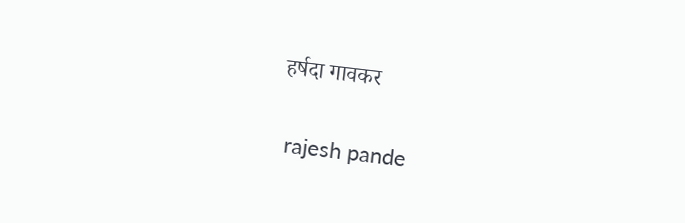हर्षदा गावकर


 rajesh pande